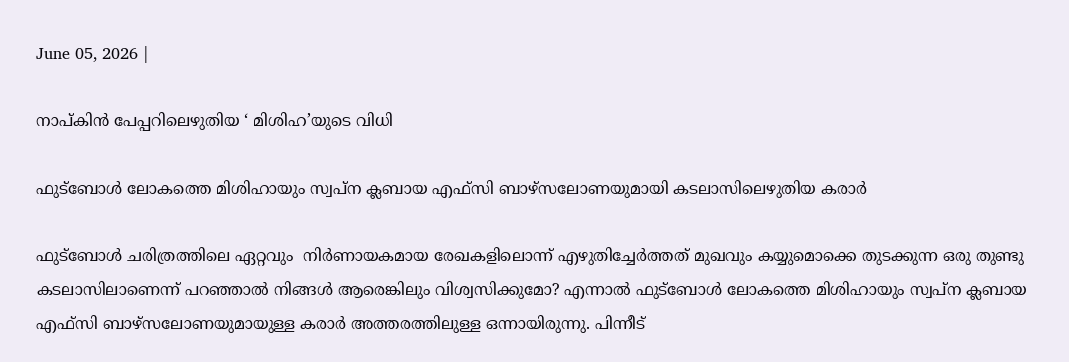June 05, 2026 |

നാപ്കിന്‍ പേപ്പറിലെഴുതിയ ‘ മിശിഹ’യുടെ വിധി

ഫുട്ബോൾ ലോകത്തെ മിശിഹായും സ്വപ്‍ന ക്ലബായ എഫ്‌സി ബാഴ്‌സലോണയുമായി കടലാസിലെഴുതിയ കരാർ

ഫുട്ബോൾ ചരിത്രത്തിലെ ഏറ്റവും  നിർണായകമായ രേഖകളിലൊന്ന് എഴുതിച്ചേർത്തത് മുഖവും കയ്യുമൊക്കെ തുടക്കുന്ന ഒരു തുണ്ടു കടലാസിലാണെന്ന് പറഞ്ഞാൽ നിങ്ങൾ ആരെങ്കിലും വിശ്വസിക്കുമോ? എന്നാൽ ഫുട്ബോൾ ലോകത്തെ മിശിഹായും സ്വപ്‍ന ക്ലബായ എഫ്‌സി ബാഴ്‌സലോണയുമായുള്ള കരാർ അത്തരത്തിലുള്ള ഒന്നായിരുന്നു. പിന്നീട്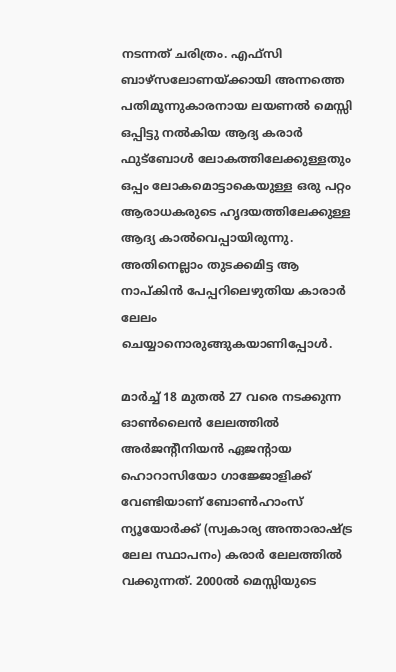നടന്നത് ചരിത്രം. എഫ്‌സി ബാഴ്‌സലോണയ്‌ക്കായി അന്നത്തെ പതിമൂന്നുകാരനായ ലയണൽ മെസ്സി ഒപ്പിട്ടു നൽകിയ ആദ്യ കരാർ ഫുട്ബോൾ ലോകത്തിലേക്കുള്ളതും ഒപ്പം ലോകമൊട്ടാകെയുള്ള ഒരു പറ്റം ആരാധകരുടെ ഹൃദയത്തിലേക്കുള്ള ആദ്യ കാൽവെപ്പായിരുന്നു. അതിനെല്ലാം തുടക്കമിട്ട ആ നാപ്കിന്‍ പേപ്പറിലെഴുതിയ കാരാർ ലേലം ചെയ്യാനൊരുങ്ങുകയാണിപ്പോൾ.

മാർച്ച് 18 മുതൽ 27 വരെ നടക്കുന്ന ഓൺലൈൻ ലേലത്തിൽ അർജൻ്റീനിയൻ ഏജൻ്റായ ഹൊറാസിയോ ഗാജ്ജോളിക്ക് വേണ്ടിയാണ് ബോൺഹാംസ് ന്യൂയോർക്ക് (സ്വകാര്യ അന്താരാഷ്ട്ര ലേല സ്ഥാപനം) കരാർ ലേലത്തിൽ വക്കുന്നത്. 2000ൽ മെസ്സിയുടെ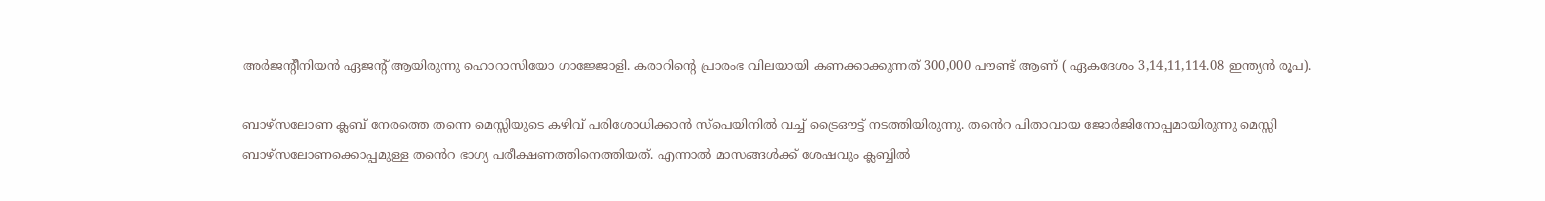അർജന്റീനിയൻ ഏജന്റ് ആയിരുന്നു ഹൊറാസിയോ ഗാജ്ജോളി. കരാറിന്റെ പ്രാരംഭ വിലയായി കണക്കാക്കുന്നത് 300,000 പൗണ്ട് ആണ് ( ഏകദേശം 3,14,11,114.08 ഇന്ത്യൻ രൂപ).

ബാഴ്‌സലോണ ക്ലബ് നേരത്തെ തന്നെ മെസ്സിയുടെ കഴിവ് പരിശോധിക്കാൻ സ്പെയിനിൽ വച്ച് ട്രൈഔട്ട് നടത്തിയിരുന്നു. തൻെറ പിതാവായ ജോർജിനോപ്പമായിരുന്നു മെസ്സി ബാഴ്‌സലോണക്കൊപ്പമുള്ള തൻെറ ഭാഗ്യ പരീക്ഷണത്തിനെത്തിയത്. എന്നാൽ മാസങ്ങൾക്ക് ശേഷവും ക്ലബ്ബിൽ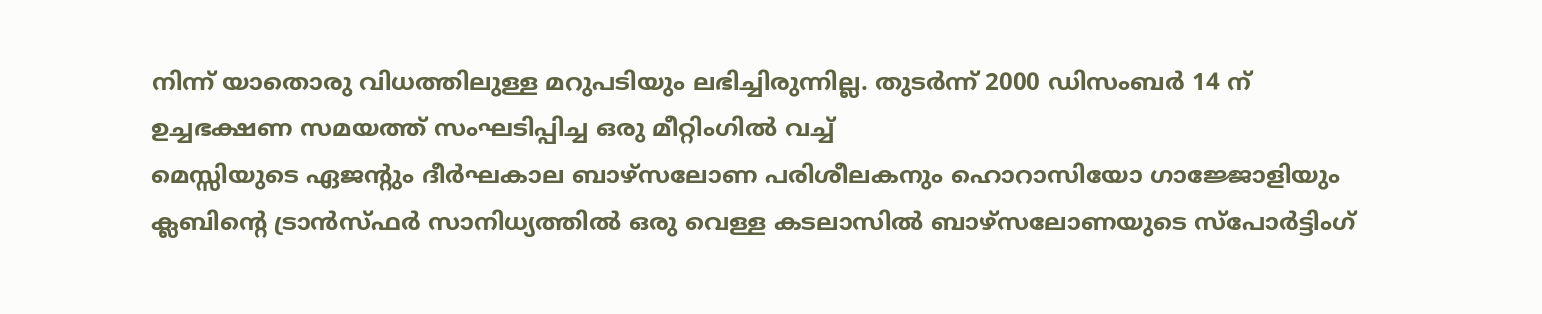നിന്ന് യാതൊരു വിധത്തിലുള്ള മറുപടിയും ലഭിച്ചിരുന്നില്ല. തുടർന്ന് 2000 ഡിസംബർ 14 ന് ഉച്ചഭക്ഷണ സമയത്ത് സംഘടിപ്പിച്ച ഒരു മീറ്റിംഗിൽ വച്ച്
മെസ്സിയുടെ ഏജൻ്റും ദീർഘകാല ബാഴ്‌സലോണ പരിശീലകനും ഹൊറാസിയോ ഗാജ്ജോളിയും ക്ലബിൻ്റെ ട്രാൻസ്ഫർ സാനിധ്യത്തിൽ ഒരു വെള്ള കടലാസിൽ ബാഴ്‌സലോണയുടെ സ്‌പോർട്ടിംഗ്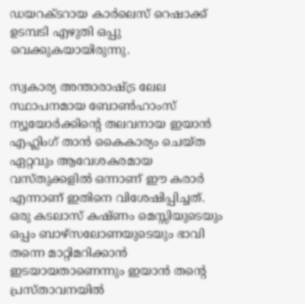ഡയറക്‌ടറായ കാർലെസ് റെഷാക്ക് ഉടമ്പടി എഴുതി ഒപ്പു വെക്കുകയായിരുന്നു.

സ്വകാര്യ അന്താരാഷ്ട്ര ലേല സ്ഥാപനമായ ബോൺഹാംസ് ന്യൂയോർക്കിന്റെ തലവനായ ഇയാൻ എഹ്ലിംഗ് താൻ കൈകാര്യം ചെയ്ത ഏറ്റവും ആവേശകരമായ വസ്തുക്കളിൽ ഒന്നാണ് ഈ കരാർ എന്നാണ് ഇതിനെ വിശേഷിപ്പിച്ചത്. ഒരു കടലാസ് കഷ്ണം മെസ്സിയുടെയും ഒപ്പം ബാഴ്‌സലോണയുടെയും ഭാവി തന്നെ മാറ്റിമറിക്കാൻ ഇടയായതാണെന്നും ഇയാൻ തന്റെ പ്രസ്താവനയിൽ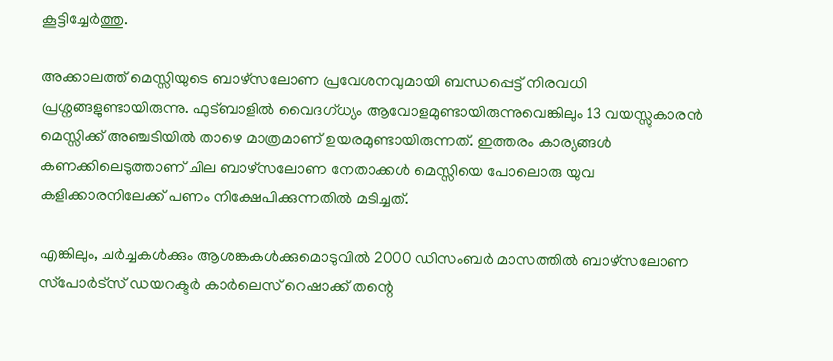കൂട്ടിച്ചേർത്തു.

അക്കാലത്ത് മെസ്സിയുടെ ബാഴ്‌സലോണ പ്രവേശനവുമായി ബന്ധപ്പെട്ട് നിരവധി പ്രശ്നങ്ങളുണ്ടായിരുന്നു. ഫുട്ബാളിൽ വൈദഗ്ധ്യം ആവോളമുണ്ടായിരുന്നുവെങ്കിലും 13 വയസ്സുകാരൻ മെസ്സിക്ക് അഞ്ചടിയിൽ താഴെ മാത്രമാണ് ഉയരമുണ്ടായിരുന്നത്. ഇത്തരം കാര്യങ്ങൾ കണക്കിലെടുത്താണ് ചില ബാഴ്‌സലോണ നേതാക്കൾ മെസ്സിയെ പോലൊരു യുവ കളിക്കാരനിലേക്ക് പണം നിക്ഷേപിക്കുന്നതിൽ മടിച്ചത്.

എങ്കിലും, ചർച്ചകൾക്കും ആശങ്കകൾക്കുമൊടുവിൽ 2000 ഡിസംബർ മാസത്തിൽ ബാഴ്‌സലോണ സ്‌പോർട്‌സ് ഡയറക്ടർ കാർലെസ് റെഷാക്ക് തന്റെ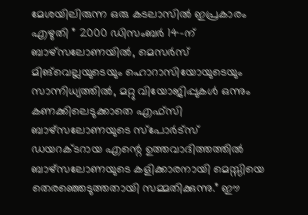മേശയിലിരുന്ന ഒരു കടലാസിൽ ഇപ്രകാരം എഴുതി ” 2000 ഡിസംബർ 14-ന് ബാഴ്‌സലോണയിൽ, മെസർസ് മിങ്‌വെല്ലയുടെയും ഹൊറാസിയോയുടെയും സാന്നിധ്യത്തിൽ, മറ്റു വിയോജിപ്പുകൾ ഒന്നും കണക്കിലെടുക്കാതെ എഫ്‌സി ബാഴ്‌സലോണയുടെ സ്‌പോർട്‌സ് ഡയറക്‌ടറായ എന്റെ ഉത്തവാദിത്തത്തിൽ ബാഴ്‌സലോണയുടെ കളിക്കാരനായി മെസ്സിയെ തെരഞ്ഞെടുത്തതായി സമ്മതിക്കുന്നു.” ഈ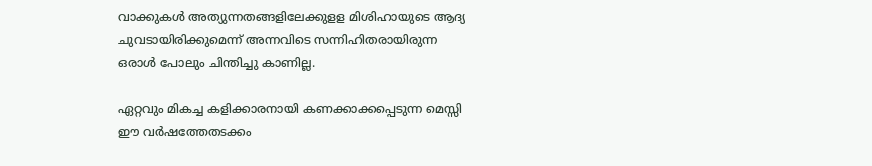വാക്കുകൾ അത്യുന്നതങ്ങളിലേക്കുളള മിശിഹായുടെ ആദ്യ ചുവടായിരിക്കുമെന്ന് അന്നവിടെ സന്നിഹിതരായിരുന്ന ഒരാൾ പോലും ചിന്തിച്ചു കാണില്ല.

ഏറ്റവും മികച്ച കളിക്കാരനായി കണക്കാക്കപ്പെടുന്ന മെസ്സി ഈ വർഷത്തേതടക്കം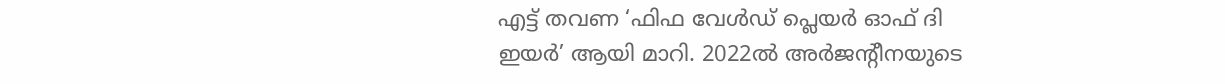എട്ട് തവണ ‘ഫിഫ വേൾഡ് പ്ലെയർ ഓഫ് ദി ഇയർ’ ആയി മാറി. 2022ൽ അർജൻ്റീനയുടെ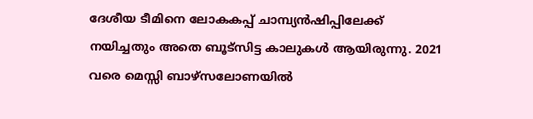ദേശീയ ടീമിനെ ലോകകപ്പ് ചാമ്പ്യൻഷിപ്പിലേക്ക് നയിച്ചതും അതെ ബൂട്സിട്ട കാലുകൾ ആയിരുന്നു. 2021 വരെ മെസ്സി ബാഴ്‌സലോണയിൽ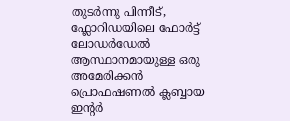തുടർന്നു പിന്നീട്, ഫ്ലോറിഡയിലെ ഫോർട്ട് ലോഡർഡേൽ ആസ്ഥാനമായുള്ള ഒരു അമേരിക്കൻ പ്രൊഫഷണൽ ക്ലബ്ബായ ഇന്റർ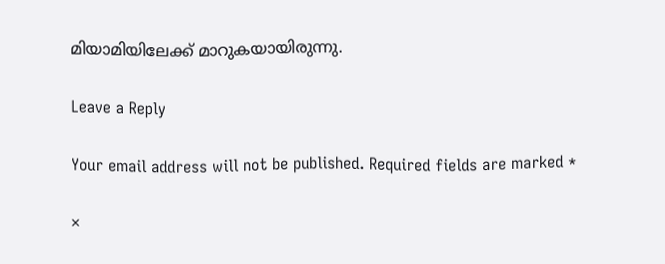മിയാമിയിലേക്ക് മാറുകയായിരുന്നു.

Leave a Reply

Your email address will not be published. Required fields are marked *

×